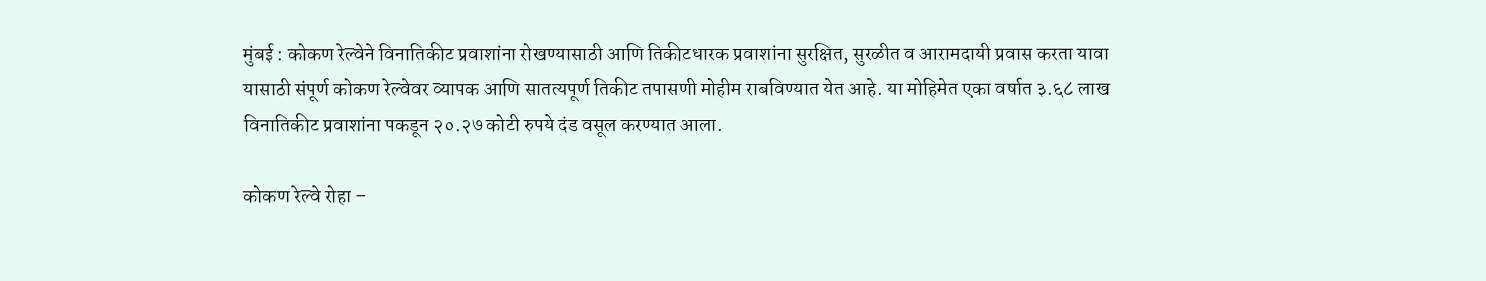मुंबई : कोकण रेल्वेने विनातिकीट प्रवाशांना रोखण्यासाठी आणि तिकीटधारक प्रवाशांना सुरक्षित, सुरळीत व आरामदायी प्रवास करता यावा यासाठी संपूर्ण कोकण रेल्वेवर व्यापक आणि सातत्यपूर्ण तिकीट तपासणी मोहीम राबविण्यात येत आहे. या मोहिमेत एका वर्षात ३.६८ लाख विनातिकीट प्रवाशांना पकडून २०.२७ कोटी रुपये दंड वसूल करण्यात आला.

कोकण रेल्वे रोहा –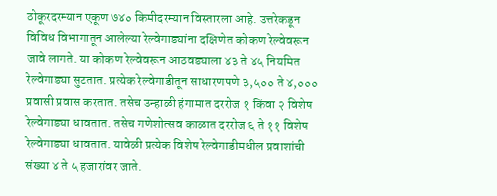ठोकूरदरम्यान एकूण ७४० किमीदरम्यान विस्तारला आहे. उत्तरेकडून विविध विभागातून आलेल्या रेल्वेगाड्यांना दक्षिणेत कोकण रेल्वेवरून जावे लागते. या कोकण रेल्वेवरून आठवड्याला ४३ ते ४५ नियमित रेल्वेगाड्या सुटतात. प्रत्येक रेल्वेगाडीतून साधारणपणे ३,५०० ते ४,००० प्रवासी प्रवास करतात. तसेच उन्हाळी हंगामात दररोज १ किंवा २ विशेष रेल्वेगाड्या धावतात. तसेच गणेशोत्सव काळात दररोज ६ ते ११ विशेष रेल्वेगाड्या धावतात. यावेळी प्रत्येक विशेष रेल्वेगाडीमधील प्रवाशांची संख्या ४ ते ५ हजारांवर जाते.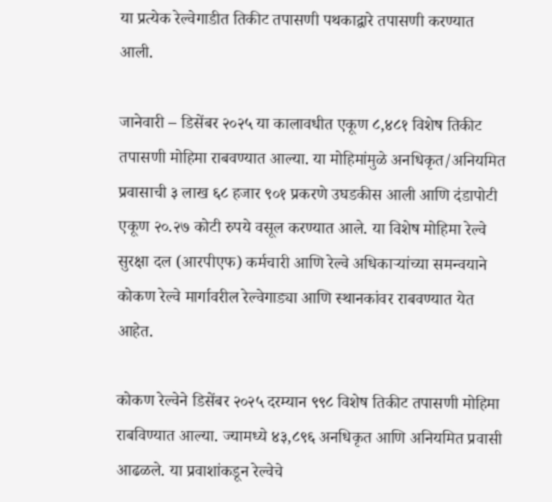या प्रत्येक रेल्वेगाडीत तिकीट तपासणी पथकाद्वारे तपासणी करण्यात आली.

जानेवारी – डिसेंबर २०२५ या कालावधीत एकूण ८,४८१ विशेष तिकीट तपासणी मोहिमा राबवण्यात आल्या. या मोहिमांमुळे अनधिकृत/अनियमित प्रवासाची ३ लाख ६८ हजार ९०१ प्रकरणे उघडकीस आली आणि दंडापोटी एकूण २०.२७ कोटी रुपये वसूल करण्यात आले. या विशेष मोहिमा रेल्वे सुरक्षा दल (आरपीएफ) कर्मचारी आणि रेल्वे अधिकाऱ्यांच्या समन्वयाने कोकण रेल्वे मार्गावरील रेल्वेगाड्या आणि स्थानकांवर राबवण्यात येत आहेत.

कोकण रेल्वेने डिसेंबर २०२५ दरम्यान ९९८ विशेष तिकीट तपासणी मोहिमा राबविण्यात आल्या. ज्यामध्ये ४३,८९६ अनधिकृत आणि अनियमित प्रवासी आढळले. या प्रवाशांकडून रेल्वेचे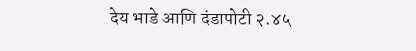देय भाडे आणि दंडापोटी २.४५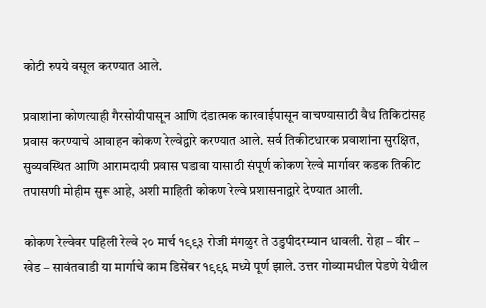कोटी रुपये वसूल करण्यात आले.

प्रवाशांना कोणत्याही गैरसोयीपासून आणि दंडात्मक कारवाईपासून वाचण्यासाठी वैध तिकिटांसह प्रवास करण्याचे आवाहन कोकण रेल्वेद्वारे करण्यात आले. सर्व तिकीटधारक प्रवाशांना सुरक्षित, सुव्यवस्थित आणि आरामदायी प्रवास घडावा यासाठी संपूर्ण कोकण रेल्वे मार्गावर कडक तिकीट तपासणी मोहीम सुरू आहे, अशी माहिती कोकण रेल्वे प्रशासनाद्वारे देण्यात आली.

कोकण रेल्वेवर पहिली रेल्वे २० मार्च १९९३ रोजी मंगळुर ते उडुपीदरम्यान धावली. रोहा – वीर – खेड – सावंतवाडी या मार्गाचे काम डिसेंबर १९९६ मध्ये पूर्ण झाले. उत्तर गोव्यामधील पेडणे येथील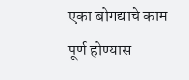एका बोगद्याचे काम पूर्ण होण्यास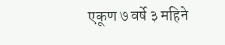एकूण ७ वर्षे ३ महिने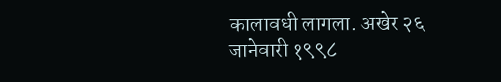कालावधी लागला. अखेर २६ जानेवारी १९९८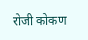रोजी कोकण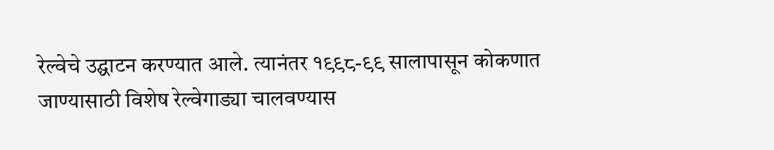रेल्वेचे उद्घाटन करण्यात आले. त्यानंतर १९९८-९९ सालापासून कोकणात जाण्यासाठी विशेष रेल्वेगाड्या चालवण्यास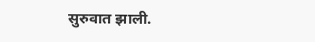सुरुवात झाली.